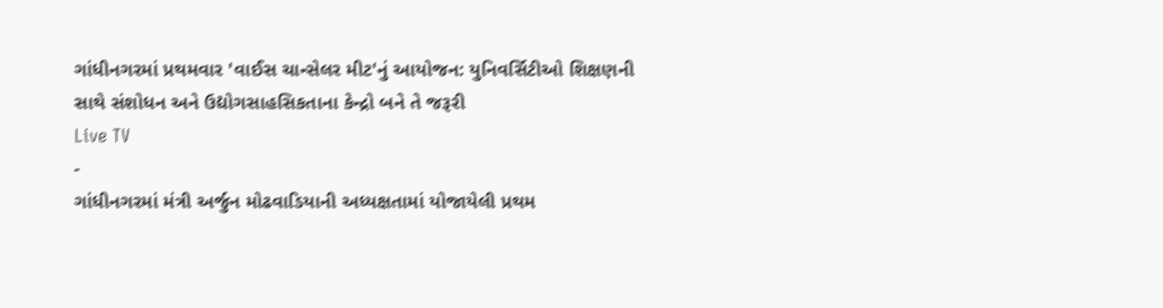ગાંધીનગરમાં પ્રથમવાર 'વાઈસ ચાન્સેલર મીટ'નું આયોજન: યુનિવર્સિટીઓ શિક્ષણની સાથે સંશોધન અને ઉદ્યોગસાહસિકતાના કેન્દ્રો બને તે જરૂરી
Live TV
-
ગાંધીનગરમાં મંત્રી અર્જુન મોઢવાડિયાની અધ્યક્ષતામાં યોજાયેલી પ્રથમ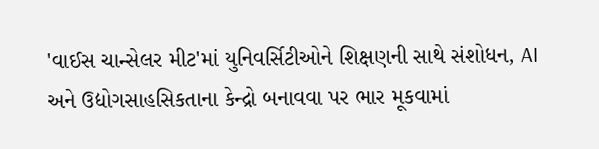'વાઈસ ચાન્સેલર મીટ'માં યુનિવર્સિટીઓને શિક્ષણની સાથે સંશોધન, AI અને ઉદ્યોગસાહસિકતાના કેન્દ્રો બનાવવા પર ભાર મૂકવામાં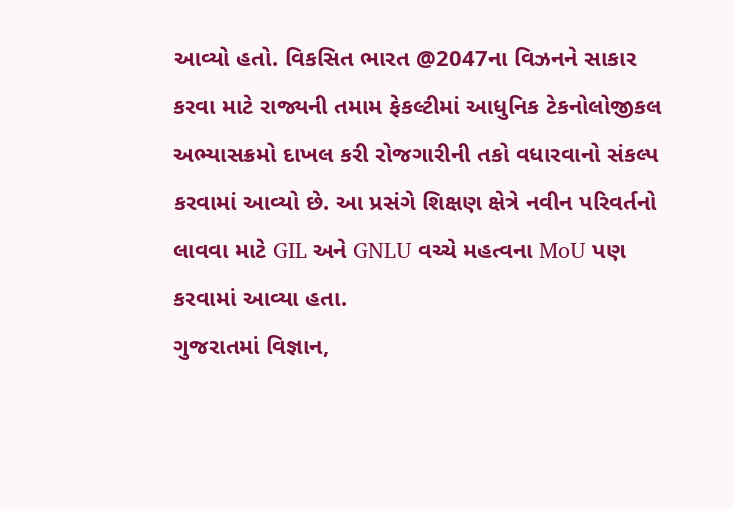આવ્યો હતો. વિકસિત ભારત @2047ના વિઝનને સાકાર કરવા માટે રાજ્યની તમામ ફેકલ્ટીમાં આધુનિક ટેકનોલોજીકલ અભ્યાસક્રમો દાખલ કરી રોજગારીની તકો વધારવાનો સંકલ્પ કરવામાં આવ્યો છે. આ પ્રસંગે શિક્ષણ ક્ષેત્રે નવીન પરિવર્તનો લાવવા માટે GIL અને GNLU વચ્ચે મહત્વના MoU પણ કરવામાં આવ્યા હતા.
ગુજરાતમાં વિજ્ઞાન,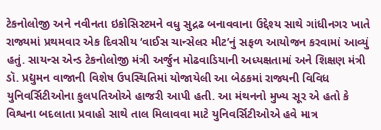ટેકનોલોજી અને નવીનતા ઇકોસિસ્ટમને વધુ સુદ્રઢ બનાવવાના ઉદ્દેશ્ય સાથે ગાંધીનગર ખાતે રાજ્યમાં પ્રથમવાર એક દિવસીય ‘વાઈસ ચાન્સેલર મીટ’નું સફળ આયોજન કરવામાં આવ્યું હતું. સાયન્સ એન્ડ ટેકનોલોજી મંત્રી અર્જુન મોઢવાડિયાની અધ્યક્ષતામાં અને શિક્ષણ મંત્રી ડૉ. પ્રદ્યુમન વાજાની વિશેષ ઉપસ્થિતિમાં યોજાયેલી આ બેઠકમાં રાજ્યની વિવિધ યુનિવર્સિટીઓના કુલપતિઓએ હાજરી આપી હતી. આ મંથનનો મુખ્ય સૂર એ હતો કે વિશ્વના બદલાતા પ્રવાહો સાથે તાલ મિલાવવા માટે યુનિવર્સિટીઓએ હવે માત્ર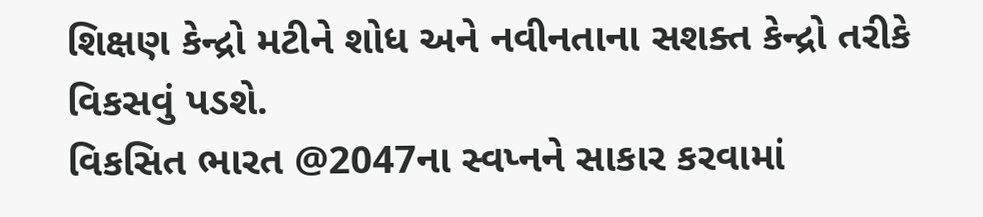શિક્ષણ કેન્દ્રો મટીને શોધ અને નવીનતાના સશક્ત કેન્દ્રો તરીકે વિકસવું પડશે.
વિકસિત ભારત @2047ના સ્વપ્નને સાકાર કરવામાં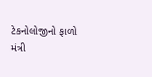ટેકનોલોજીનો ફાળો
મંત્રી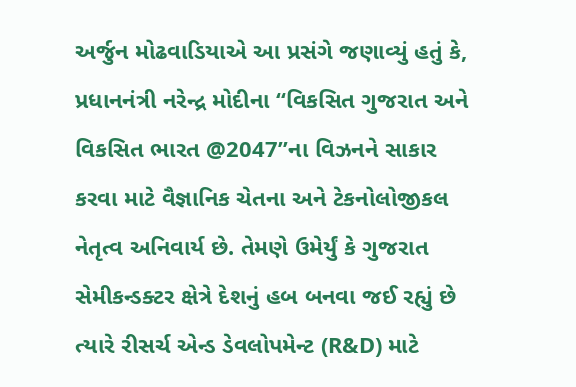અર્જુન મોઢવાડિયાએ આ પ્રસંગે જણાવ્યું હતું કે, પ્રધાનનંત્રી નરેન્દ્ર મોદીના “વિકસિત ગુજરાત અને વિકસિત ભારત @2047”ના વિઝનને સાકાર કરવા માટે વૈજ્ઞાનિક ચેતના અને ટેકનોલોજીકલ નેતૃત્વ અનિવાર્ય છે. તેમણે ઉમેર્યું કે ગુજરાત સેમીકન્ડક્ટર ક્ષેત્રે દેશનું હબ બનવા જઈ રહ્યું છે ત્યારે રીસર્ચ એન્ડ ડેવલોપમેન્ટ (R&D) માટે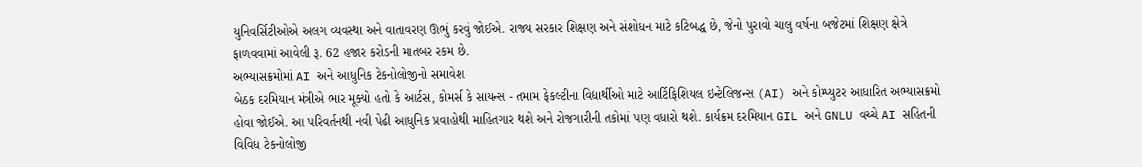યુનિવર્સિટીઓએ અલગ વ્યવસ્થા અને વાતાવરણ ઊભું કરવું જોઈએ. રાજ્ય સરકાર શિક્ષણ અને સંશોધન માટે કટિબદ્ધ છે, જેનો પુરાવો ચાલુ વર્ષના બજેટમાં શિક્ષણ ક્ષેત્રે ફાળવવામાં આવેલી રૂ. 62 હજાર કરોડની માતબર રકમ છે.
અભ્યાસક્રમોમાં AI અને આધુનિક ટેકનોલોજીનો સમાવેશ
બેઠક દરમિયાન મંત્રીએ ભાર મૂક્યો હતો કે આર્ટસ, કોમર્સ કે સાયન્સ - તમામ ફેકલ્ટીના વિદ્યાર્થીઓ માટે આર્ટિફિશિયલ ઇન્ટેલિજન્સ (AI) અને કોમ્પ્યુટર આધારિત અભ્યાસક્રમો હોવા જોઈએ. આ પરિવર્તનથી નવી પેઢી આધુનિક પ્રવાહોથી માહિતગાર થશે અને રોજગારીની તકોમાં પણ વધારો થશે. કાર્યક્રમ દરમિયાન GIL અને GNLU વચ્ચે AI સહિતની વિવિધ ટેકનોલોજી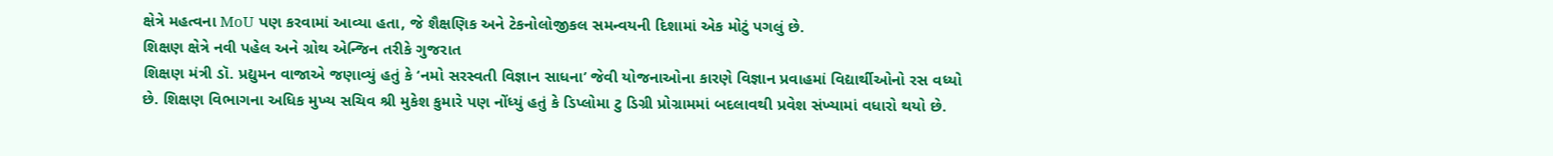ક્ષેત્રે મહત્વના MoU પણ કરવામાં આવ્યા હતા, જે શૈક્ષણિક અને ટેકનોલોજીકલ સમન્વયની દિશામાં એક મોટું પગલું છે.
શિક્ષણ ક્ષેત્રે નવી પહેલ અને ગ્રોથ એન્જિન તરીકે ગુજરાત
શિક્ષણ મંત્રી ડૉ. પ્રદ્યુમન વાજાએ જણાવ્યું હતું કે ‘નમો સરસ્વતી વિજ્ઞાન સાધના’ જેવી યોજનાઓના કારણે વિજ્ઞાન પ્રવાહમાં વિદ્યાર્થીઓનો રસ વધ્યો છે. શિક્ષણ વિભાગના અધિક મુખ્ય સચિવ શ્રી મુકેશ કુમારે પણ નોંધ્યું હતું કે ડિપ્લોમા ટુ ડિગ્રી પ્રોગ્રામમાં બદલાવથી પ્રવેશ સંખ્યામાં વધારો થયો છે.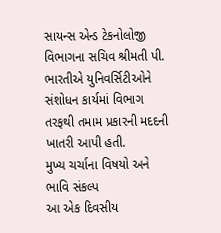સાયન્સ એન્ડ ટેકનોલોજી વિભાગના સચિવ શ્રીમતી પી. ભારતીએ યુનિવર્સિટીઓને સંશોધન કાર્યમાં વિભાગ તરફથી તમામ પ્રકારની મદદની ખાતરી આપી હતી.
મુખ્ય ચર્ચાના વિષયો અને ભાવિ સંકલ્પ
આ એક દિવસીય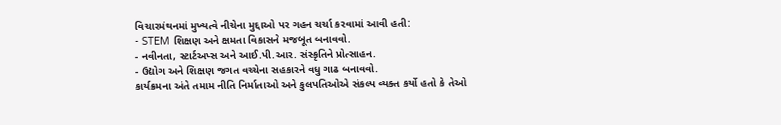વિચારમંથનમાં મુખ્યત્વે નીચેના મુદ્દાઓ પર ગહન ચર્ચા કરવામાં આવી હતી:
- STEM શિક્ષણ અને ક્ષમતા વિકાસને મજબૂત બનાવવો.
- નવીનતા, સ્ટાર્ટઅપ્સ અને આઈ.પી.આર. સંસ્કૃતિને પ્રોત્સાહન.
- ઉદ્યોગ અને શિક્ષણ જગત વચ્ચેના સહકારને વધુ ગાઢ બનાવવો.
કાર્યક્રમના અંતે તમામ નીતિ નિર્માતાઓ અને કુલપતિઓએ સંકલ્પ વ્યક્ત કર્યો હતો કે તેઓ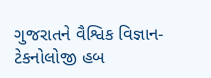ગુજરાતને વૈશ્વિક વિજ્ઞાન-ટેકનોલોજી હબ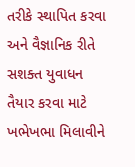તરીકે સ્થાપિત કરવા અને વૈજ્ઞાનિક રીતે સશક્ત યુવાધન તૈયાર કરવા માટે ખભેખભા મિલાવીને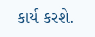કાર્ય કરશે.